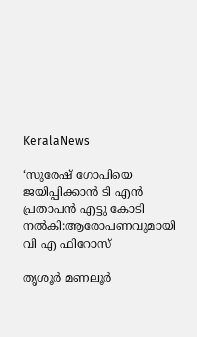KeralaNews

‘സുരേഷ് ഗോപിയെ ജയിപ്പിക്കാന്‍ ടി എന്‍ പ്രതാപൻ എട്ടു കോടി നല്‍കി:ആരോപണവുമായി വി എ ഫിറോസ്

തൃശൂര്‍ മണലൂര്‍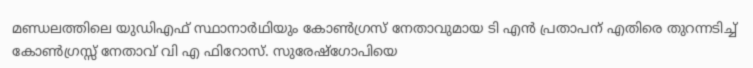മണ്ഡലത്തിലെ യുഡിഎഫ് സ്ഥാനാര്‍ഥിയും കോണ്‍ഗ്രസ് നേതാവുമായ ടി എന്‍ പ്രതാപന് എതിരെ തുറന്നടിച്ച് കോണ്‍ഗ്രസ്സ് നേതാവ് വി എ ഫിറോസ്. സുരേഷ്ഗോപിയെ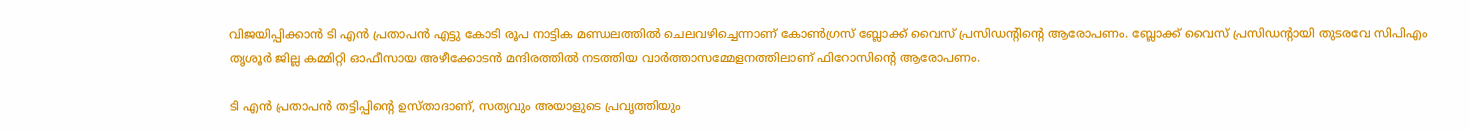വിജയിപ്പിക്കാന്‍ ടി എന്‍ പ്രതാപന്‍ എട്ടു കോടി രൂപ നാട്ടിക മണ്ഡലത്തില്‍ ചെലവഴിച്ചെന്നാണ് കോണ്‍ഗ്രസ് ബ്ലോക്ക് വൈസ് പ്രസിഡന്റിന്റെ ആരോപണം. ബ്ലോക്ക് വൈസ് പ്രസിഡന്റായി തുടരവേ സിപിഎം തൃശൂര്‍ ജില്ല കമ്മിറ്റി ഓഫീസായ അഴീക്കോടന്‍ മന്ദിരത്തില്‍ നടത്തിയ വാര്‍ത്താസമ്മേളനത്തിലാണ് ഫിറോസിന്റെ ആരോപണം.

ടി എന്‍ പ്രതാപന്‍ തട്ടിപ്പിന്റെ ഉസ്താദാണ്, സത്യവും അയാളുടെ പ്രവൃത്തിയും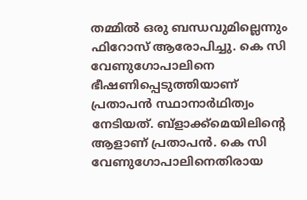തമ്മില്‍ ഒരു ബന്ധവുമില്ലെന്നും ഫിറോസ് ആരോപിച്ചു. കെ സി വേണുഗോപാലിനെ ഭീഷണിപ്പെടുത്തിയാണ് പ്രതാപന്‍ സ്ഥാനാര്‍ഥിത്വം നേടിയത്. ബ്ളാക്ക്മെയിലിന്റെ ആളാണ് പ്രതാപന്‍. കെ സി വേണുഗോപാലിനെതിരായ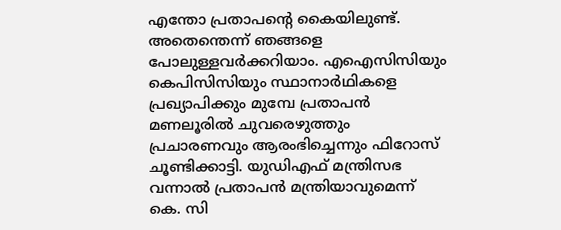എന്തോ പ്രതാപന്റെ കൈയിലുണ്ട്. അതെന്തെന്ന് ഞങ്ങളെ പോലുള്ളവര്‍ക്കറിയാം. എഐസിസിയും കെപിസിസിയും സ്ഥാനാര്‍ഥികളെ പ്രഖ്യാപിക്കും മുമ്പേ പ്രതാപന്‍ മണലൂരില്‍ ചുവരെഴുത്തും പ്രചാരണവും ആരംഭിച്ചെന്നും ഫിറോസ് ചൂണ്ടിക്കാട്ടി. യുഡിഎഫ് മന്ത്രിസഭ വന്നാല്‍ പ്രതാപന്‍ മന്ത്രിയാവുമെന്ന് കെ. സി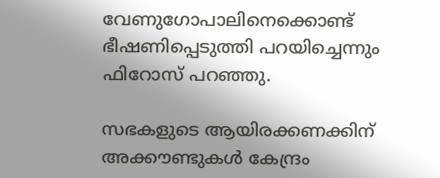വേണുഗോപാലിനെക്കൊണ്ട് ഭീഷണിപ്പെടുത്തി പറയിച്ചെന്നും ഫിറോസ് പറഞ്ഞു.

സഭകളുടെ ആയിരക്കണക്കിന് അക്കൗണ്ടുകള്‍ കേന്ദ്രം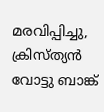മരവിപ്പിച്ചു, ക്രിസ്ത്യന്‍ വോട്ടു ബാങ്ക്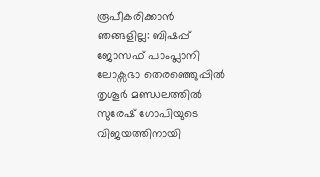രൂപീകരിക്കാന്‍ ഞങ്ങളില്ല: ബിഷപ്പ് ജോസഫ് പാംപ്ലാനി
ലോക്സഭാ തെരഞ്ഞെുപ്പില്‍ തൃശൂര്‍ മണ്ഡലത്തില്‍ സുരേഷ് ഗോപിയുടെ വിജയത്തിനായി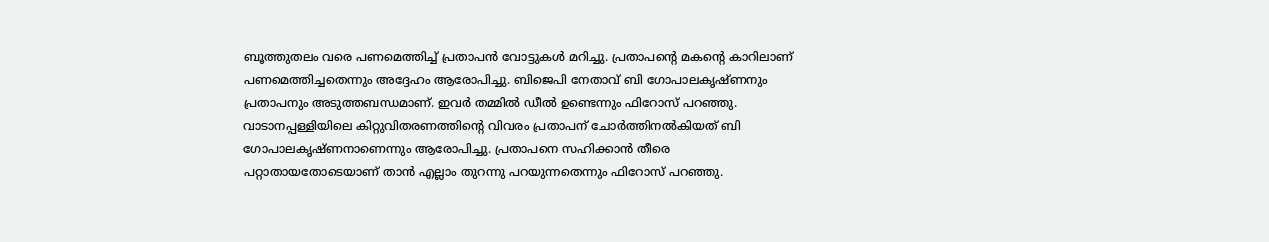ബൂത്തുതലം വരെ പണമെത്തിച്ച് പ്രതാപന്‍ വോട്ടുകള്‍ മറിച്ചു. പ്രതാപന്റെ മകന്റെ കാറിലാണ് പണമെത്തിച്ചതെന്നും അദ്ദേഹം ആരോപിച്ചു. ബിജെപി നേതാവ് ബി ഗോപാലകൃഷ്ണനും പ്രതാപനും അടുത്തബന്ധമാണ്. ഇവര്‍ തമ്മില്‍ ഡീല്‍ ഉണ്ടെന്നും ഫിറോസ് പറഞ്ഞു. വാടാനപ്പള്ളിയിലെ കിറ്റുവിതരണത്തിന്റെ വിവരം പ്രതാപന് ചോര്‍ത്തിനല്‍കിയത് ബി ഗോപാലകൃഷ്ണനാണെന്നും ആരോപിച്ചു. പ്രതാപനെ സഹിക്കാന്‍ തീരെ പറ്റാതായതോടെയാണ് താന്‍ എല്ലാം തുറന്നു പറയുന്നതെന്നും ഫിറോസ് പറഞ്ഞു.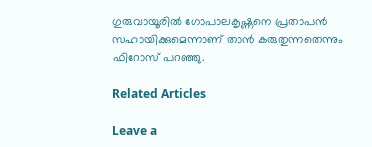ഗുരുവായൂരില്‍ ഗോപാലകൃഷ്ണനെ പ്രതാപന്‍ സഹായിക്കുമെന്നാണ് താന്‍ കരുതുന്നതെന്നും ഫിറോസ് പറഞ്ഞു.

Related Articles

Leave a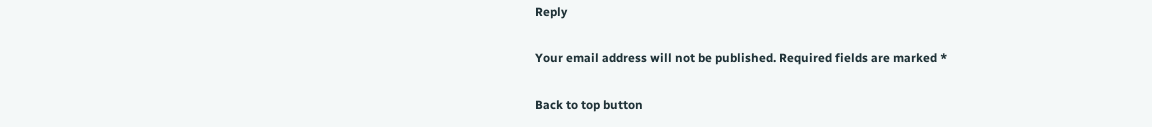Reply

Your email address will not be published. Required fields are marked *

Back to top button